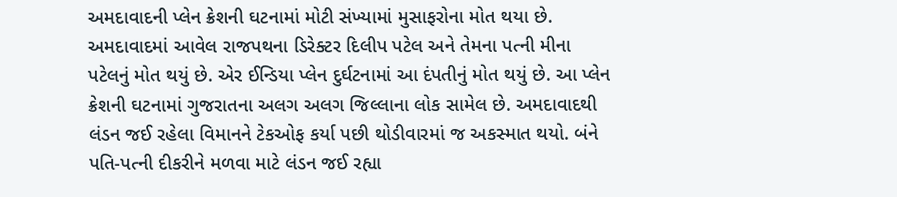અમદાવાદની પ્લેન ક્રેશની ઘટનામાં મોટી સંખ્યામાં મુસાફરોના મોત થયા છે. અમદાવાદમાં આવેલ રાજપથના ડિરેક્ટર દિલીપ પટેલ અને તેમના પત્ની મીના પટેલનું મોત થયું છે. એર ઈન્ડિયા પ્લેન દુર્ઘટનામાં આ દંપતીનું મોત થયું છે. આ પ્લેન ક્રેશની ઘટનામાં ગુજરાતના અલગ અલગ જિલ્લાના લોક સામેલ છે. અમદાવાદથી લંડન જઈ રહેલા વિમાનને ટેકઓફ કર્યા પછી થોડીવારમાં જ અકસ્માત થયો. બંને પતિ-પત્ની દીકરીને મળવા માટે લંડન જઈ રહ્યા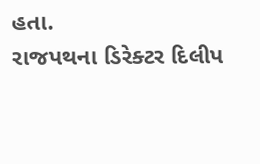હતા.
રાજપથના ડિરેક્ટર દિલીપ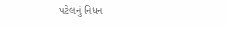પટેલનું નિધન